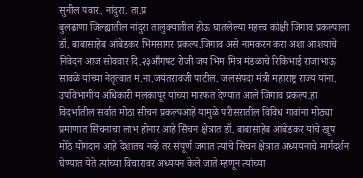सुनील पवार. नांदुरा. ता.प्र
बुलढाणा जिल्ह्यातील नांदुरा तालुक्यातील होऊ घातलेल्या महत्त्व कांक्षी जिगाव प्रकल्पाला डॉ. बाबासाहेब आंबेडकर भिमसागर प्रकल्प.जिगाव असे नामकरन करा अशा आशयाचे निवेदन आज सोववार दि.२३आँगषट रोजी जय भिम मित्र मंडळाचे रिकिभाई राजाभाऊ सावळे यांच्या नेतृत्वात म.ना.जयंतरावजी पाटील. जलसंपदा मंत्री महाराष्ट्र राज्य यांना. उपविभागीय अधिकारी मलकापूर यांच्या मारफत देण्यात आले जिगाव प्रकल्प.हा विदर्भातील सर्वात मोठा सीचन प्रकल्पआहे यामुळे परीसरातील विविध गावांना मोठ्या प्रमाणात सिंचनाचा लाभ होनार आहे सिंचन क्षेत्रात डॉ. बाबासाहेब आंबेडकर यांचे खूप मोठे योगदान आहे देशातच नव्हे तर संपूर्ण जगात त्यांचे सिचन क्षेत्रात अध्ययनाचे मार्गदर्शन घेण्यात येते त्यांच्या विचारावर अध्ययन केले जाते म्हणून त्यांच्या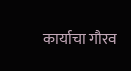कार्याचा गौरव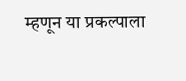म्हणून या प्रकल्पाला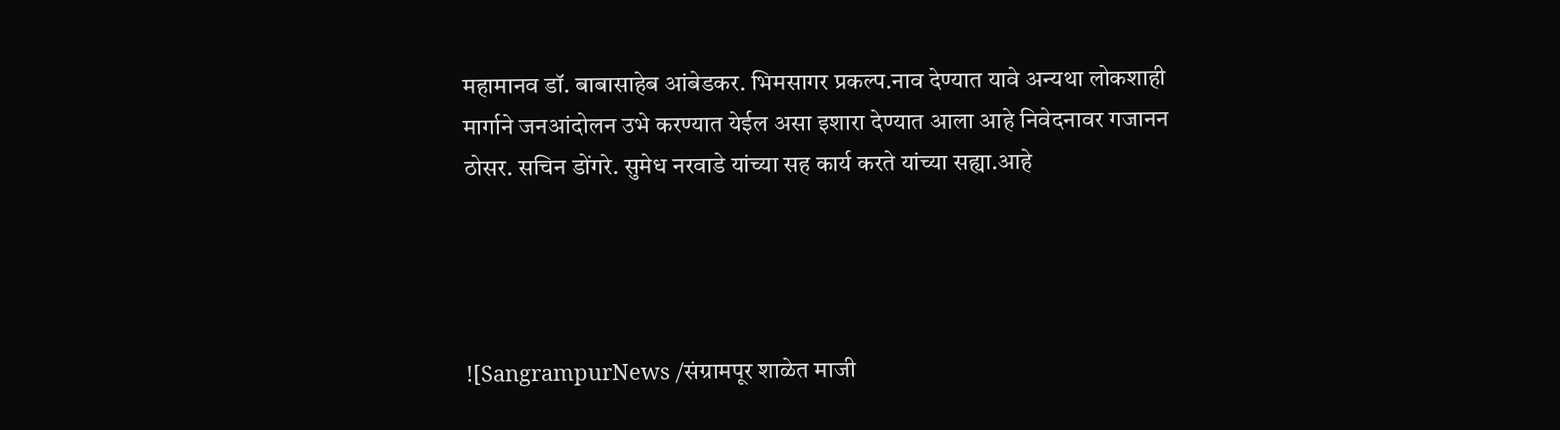महामानव डॉ. बाबासाहेब आंबेडकर. भिमसागर प्रकल्प.नाव देण्यात यावे अन्यथा लोकशाही मार्गाने जनआंदोलन उभे करण्यात येईल असा इशारा देण्यात आला आहे निवेदनावर गजानन ठोसर. सचिन डोंगरे. सुमेध नरवाडे यांच्या सह कार्य करते यांच्या सह्या.आहे




![SangrampurNews /संग्रामपूर शाळेत माजी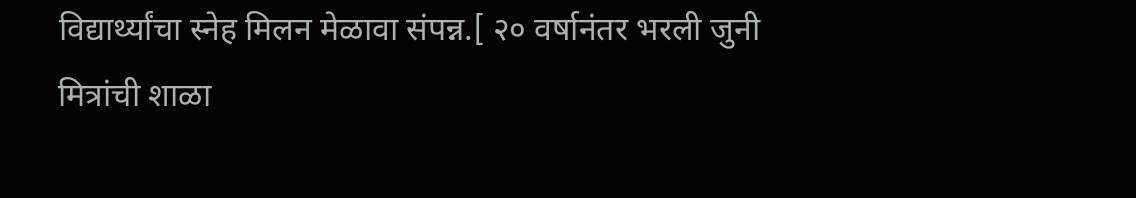विद्यार्थ्यांचा स्नेह मिलन मेळावा संपन्न.[ २० वर्षानंतर भरली जुनी मित्रांची शाळा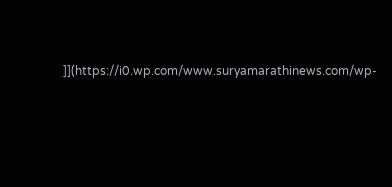]](https://i0.wp.com/www.suryamarathinews.com/wp-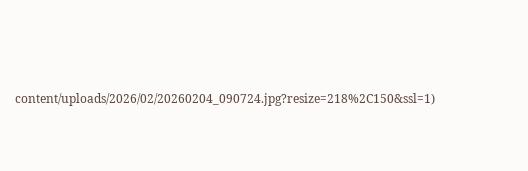content/uploads/2026/02/20260204_090724.jpg?resize=218%2C150&ssl=1)